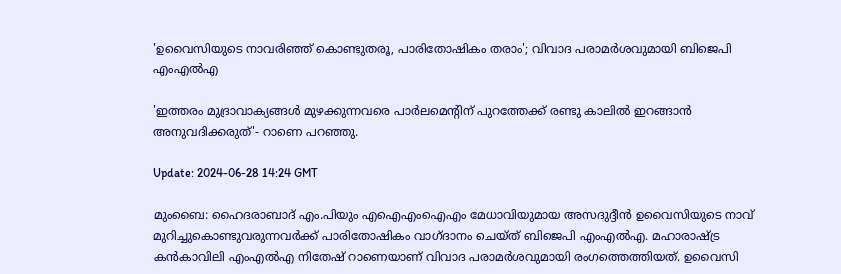'ഉവൈസിയുടെ നാവരിഞ്ഞ് കൊണ്ടുതരൂ, പാരിതോഷികം തരാം'; വിവാദ പരാമർശവുമായി ബിജെപി എംഎൽഎ

'ഇത്തരം മുദ്രാവാക്യങ്ങൾ മുഴക്കുന്നവരെ പാർലമെൻ്റിന് പുറത്തേക്ക് രണ്ടു കാലിൽ ഇറങ്ങാൻ അനുവദിക്കരുത്'- റാണെ പറഞ്ഞു.

Update: 2024-06-28 14:24 GMT

മുംബൈ: ഹൈദരാബാദ് എം.പിയും എഐഎംഐഎം മേധാവിയുമായ അസദുദ്ദീൻ ഉവൈസിയുടെ നാവ് മുറിച്ചുകൊണ്ടുവരുന്നവർക്ക് പാരിതോഷികം വാഗ്ദാനം ചെയ്ത് ബിജെപി എംഎൽഎ. മഹാരാഷ്ട്ര കൻകാവിലി എംഎൽഎ നിതേഷ് റാണെയാണ് വിവാദ പരാമർശവുമായി രംഗത്തെത്തിയത്. ഉവൈസി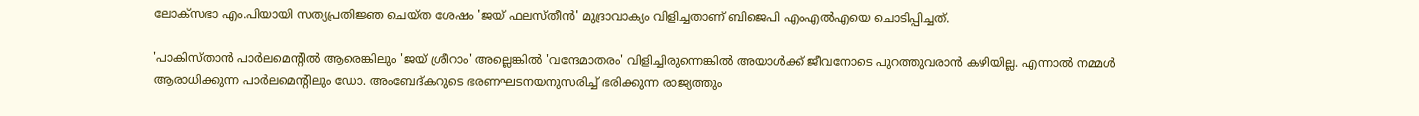ലോക്സഭാ എം.പിയായി സത്യപ്രതിജ്ഞ ചെയ്ത ശേഷം 'ജയ് ഫലസ്തീൻ' മുദ്രാവാക്യം വിളിച്ചതാണ് ബിജെപി എംഎൽഎയെ ചൊടിപ്പിച്ചത്.

'പാകിസ്താൻ പാർലമെൻ്റിൽ ആരെങ്കിലും 'ജയ് ശ്രീറാം' അല്ലെങ്കിൽ 'വന്ദേമാതരം' വിളിച്ചിരുന്നെങ്കിൽ അയാൾക്ക് ജീവനോടെ പുറത്തുവരാൻ കഴിയില്ല. എന്നാൽ നമ്മൾ ആരാധിക്കുന്ന പാർലമെൻ്റിലും ഡോ. അംബേദ്കറുടെ ഭരണഘടനയനുസരിച്ച് ഭരിക്കുന്ന രാജ്യത്തും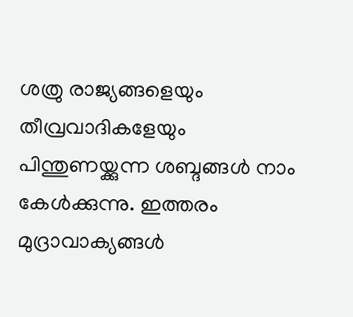ശത്രു രാജ്യങ്ങളെയും തീവ്രവാദികളേയും പിന്തുണയ്ക്കുന്ന ശബ്ദങ്ങൾ നാം കേൾക്കുന്നു. ഇത്തരം മുദ്രാവാക്യങ്ങൾ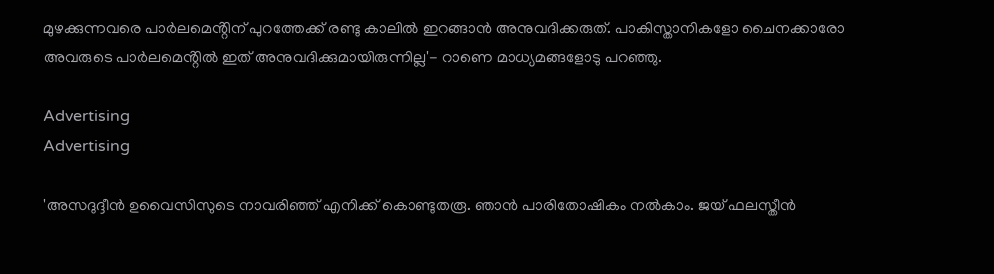മുഴക്കുന്നവരെ പാർലമെൻ്റിന് പുറത്തേക്ക് രണ്ടു കാലിൽ ഇറങ്ങാൻ അനുവദിക്കരുത്. പാകിസ്താനികളോ ചൈനക്കാരോ അവരുടെ പാർലമെൻ്റിൽ ഇത് അനുവദിക്കുമായിരുന്നില്ല'- റാണെ മാധ്യമങ്ങളോടു പറഞ്ഞു.

Advertising
Advertising

'അസദുദ്ദീൻ ഉവൈസിസുടെ നാവരിഞ്ഞ് എനിക്ക് കൊണ്ടുതരൂ. ഞാൻ പാരിതോഷികം നൽകാം. ജയ് ഫലസ്തീൻ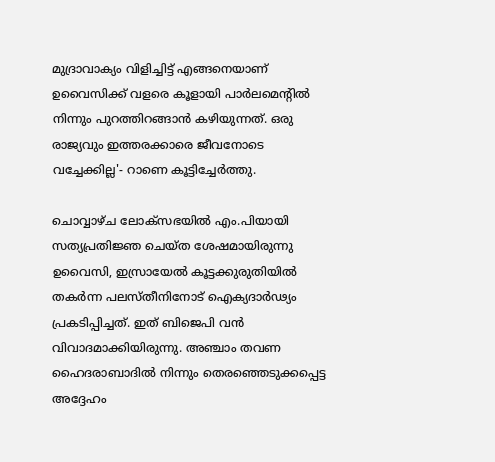മുദ്രാവാക്യം വിളിച്ചിട്ട് എങ്ങനെയാണ് ഉവൈസിക്ക് വളരെ കൂളായി പാർലമെന്റിൽ നിന്നും പുറത്തിറങ്ങാൻ കഴിയുന്നത്. ഒരു രാജ്യവും ഇത്തരക്കാരെ ജീവനോടെ വച്ചേക്കില്ല'- റാണെ കൂട്ടിച്ചേർത്തു.

ചൊവ്വാഴ്ച ലോക്സഭയിൽ എം.പിയായി സത്യപ്രതിജ്ഞ ചെയ്ത ശേഷമായിരുന്നു ഉവൈസി, ഇസ്രായേൽ കൂട്ടക്കുരുതിയിൽ തകർന്ന പലസ്തീനിനോട് ഐക്യദാർഢ്യം പ്രകടിപ്പിച്ചത്. ഇത് ബിജെപി വൻ വിവാദമാക്കിയിരുന്നു. അഞ്ചാം തവണ ഹൈദരാബാദിൽ നിന്നും തെരഞ്ഞെടുക്കപ്പെട്ട അദ്ദേഹം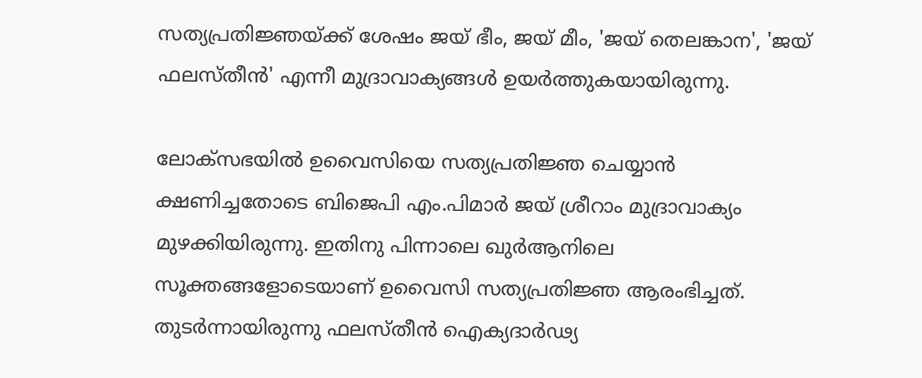സത്യപ്രതിജ്ഞയ്ക്ക് ശേഷം ജയ് ഭീം, ജയ് മീം, 'ജയ് തെലങ്കാന', 'ജയ് ഫലസ്തീൻ' എന്നീ മുദ്രാവാക്യങ്ങൾ ഉയർത്തുകയായിരുന്നു.

ലോക്സഭയിൽ ഉവൈസിയെ സത്യപ്രതിജ്ഞ ചെയ്യാൻ ക്ഷണിച്ചതോടെ ബിജെപി എം.പിമാർ ജയ് ശ്രീറാം മുദ്രാവാക്യം മുഴക്കിയിരുന്നു. ഇതിനു പിന്നാലെ ഖുർആനിലെ സൂക്തങ്ങളോടെയാണ് ഉവൈസി സത്യപ്രതിജ്ഞ ആരംഭിച്ചത്. തുടർന്നായിരുന്നു ഫലസ്തീൻ ഐക്യദാർഢ്യ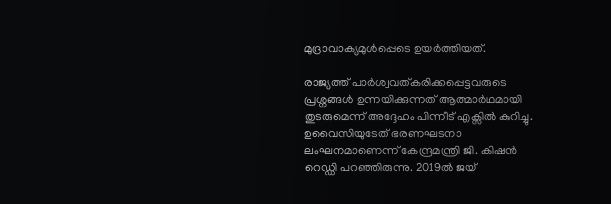മുദ്രാവാക്യമുൾപ്പെടെ ഉയർത്തിയത്.

രാജ്യത്ത് പാർശ്വവത്കരിക്കപ്പെട്ടവരുടെ പ്രശ്നങ്ങൾ ഉന്നയിക്കുന്നത് ആത്മാർഥമായി തുടരുമെന്ന് അദ്ദേഹം പിന്നീട് എക്സിൽ കുറിച്ചു. ഉവൈസിയുടേത് ഭരണഘടനാ ലംഘനമാണെന്ന് കേന്ദ്രമന്ത്രി ജി. കിഷൻ റെഡ്ഡി പറഞ്ഞിരുന്നു. 2019ൽ ജയ്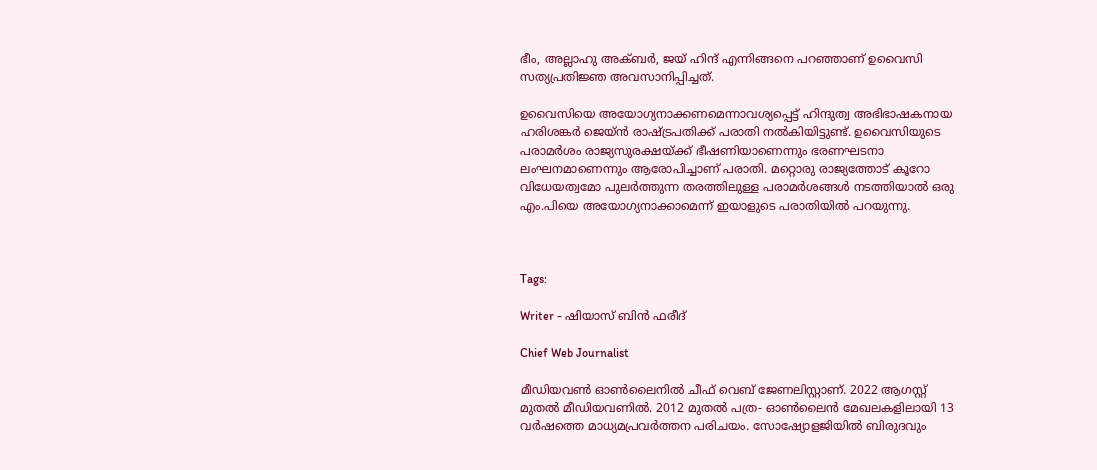ഭീം, അല്ലാഹു അക്ബർ, ജയ് ഹിന്ദ് എന്നിങ്ങനെ പറഞ്ഞാണ് ഉവൈസി സത്യപ്രതിജ്ഞ അവസാനിപ്പിച്ചത്.

ഉവൈസിയെ അയോഗ്യനാക്കണമെന്നാവശ്യപ്പെട്ട് ഹിന്ദുത്വ അഭിഭാഷകനായ ഹരിശങ്കർ ജെയ്ൻ രാഷ്ട്രപതിക്ക് പരാതി നൽകിയിട്ടുണ്ട്. ഉവൈസിയുടെ പരാമർശം രാജ്യസുരക്ഷയ്ക്ക് ഭീഷണിയാണെന്നും ഭരണഘടനാ ലംഘനമാണെന്നും ആരോപിച്ചാണ് പരാതി. മറ്റൊരു രാജ്യത്തോട് കൂറോ വിധേയത്വമോ പുലർത്തുന്ന തരത്തിലുള്ള പരാമർശങ്ങൾ നടത്തിയാൽ ഒരു എം.പിയെ അയോഗ്യനാക്കാമെന്ന് ഇയാളുടെ പരാതിയിൽ പറയുന്നു.



Tags:

Writer - ഷിയാസ് ബിന്‍ ഫരീദ്

Chief Web Journalist

മീഡിയവണ്‍ ഓണ്‍ലൈനില്‍ ചീഫ് വെബ് ജേണലിസ്റ്റാണ്. 2022 ആഗസ്റ്റ് മുതല്‍ മീഡിയവണില്‍. 2012 മുതല്‍ പത്ര- ഓണ്‍ലൈന്‍ മേഖലകളിലായി 13 വര്‍ഷത്തെ മാധ്യമപ്രവര്‍ത്തന പരിചയം. സോഷ്യോളജിയില്‍ ബിരുദവും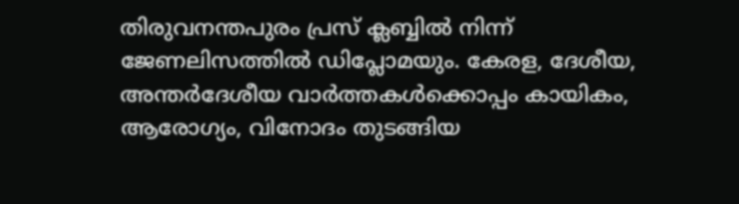തിരുവനന്തപുരം പ്രസ് ക്ലബ്ബില്‍ നിന്ന് ജേണലിസത്തില്‍ ഡിപ്ലോമയും. കേരള, ദേശീയ, അന്തര്‍ദേശീയ വാര്‍ത്തകള്‍ക്കൊപ്പം കായികം, ആരോഗ്യം, വിനോദം തുടങ്ങിയ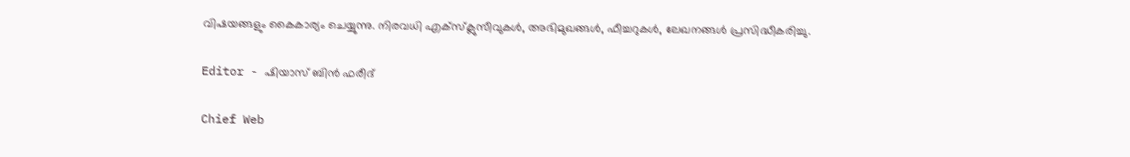വിഷയങ്ങളും കൈകാര്യം ചെയ്യുന്നു. നിരവധി എക്സ്ക്ലുസീവുകള്‍, അഭിമുഖങ്ങള്‍, ഫീച്ചറുകള്‍, ലേഖനങ്ങള്‍ പ്രസിദ്ധീകരിച്ചു.

Editor - ഷിയാസ് ബിന്‍ ഫരീദ്

Chief Web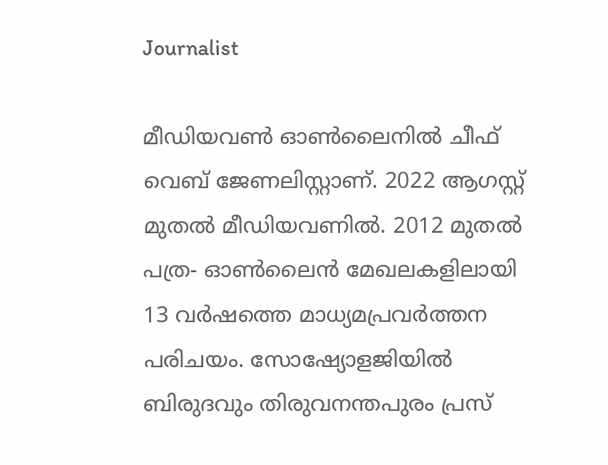Journalist

മീഡിയവണ്‍ ഓണ്‍ലൈനില്‍ ചീഫ് വെബ് ജേണലിസ്റ്റാണ്. 2022 ആഗസ്റ്റ് മുതല്‍ മീഡിയവണില്‍. 2012 മുതല്‍ പത്ര- ഓണ്‍ലൈന്‍ മേഖലകളിലായി 13 വര്‍ഷത്തെ മാധ്യമപ്രവര്‍ത്തന പരിചയം. സോഷ്യോളജിയില്‍ ബിരുദവും തിരുവനന്തപുരം പ്രസ്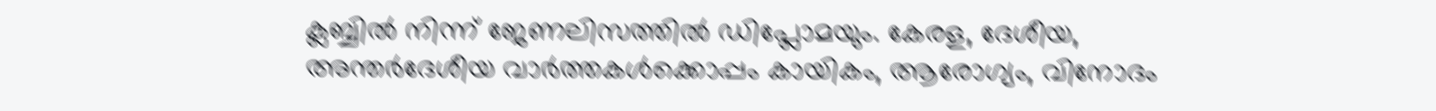ക്ലബ്ബില്‍ നിന്ന് ജേണലിസത്തില്‍ ഡിപ്ലോമയും. കേരള, ദേശീയ, അന്തര്‍ദേശീയ വാര്‍ത്തകള്‍ക്കൊപ്പം കായികം, ആരോഗ്യം, വിനോദം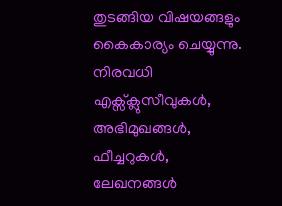തുടങ്ങിയ വിഷയങ്ങളും കൈകാര്യം ചെയ്യുന്നു. നിരവധി എക്സ്ക്ലുസീവുകള്‍, അഭിമുഖങ്ങള്‍, ഫീച്ചറുകള്‍, ലേഖനങ്ങള്‍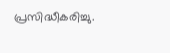പ്രസിദ്ധീകരിച്ചു.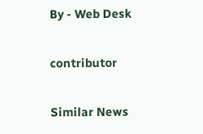By - Web Desk

contributor

Similar News